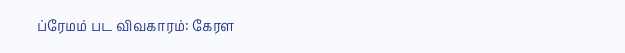ப்ரேமம் பட விவகாரம்: கேரள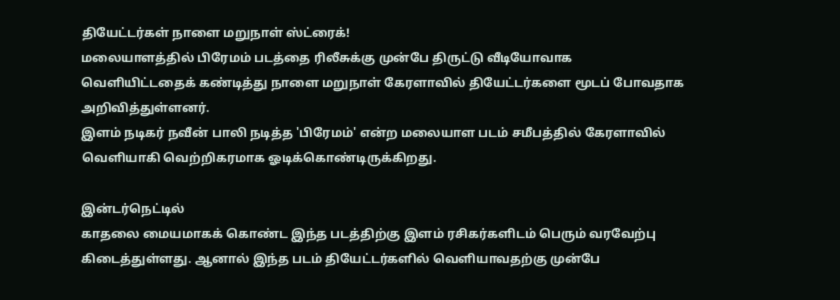தியேட்டர்கள் நாளை மறுநாள் ஸ்ட்ரைக்!
மலையாளத்தில் பிரேமம் படத்தை ரிலீசுக்கு முன்பே திருட்டு வீடியோவாக வெளியிட்டதைக் கண்டித்து நாளை மறுநாள் கேரளாவில் தியேட்டர்களை மூடப் போவதாக அறிவித்துள்ளனர்.
இளம் நடிகர் நவீன் பாலி நடித்த 'பிரேமம்' என்ற மலையாள படம் சமீபத்தில் கேரளாவில் வெளியாகி வெற்றிகரமாக ஓடிக்கொண்டிருக்கிறது.

இன்டர்நெட்டில்
காதலை மையமாகக் கொண்ட இந்த படத்திற்கு இளம் ரசிகர்களிடம் பெரும் வரவேற்பு கிடைத்துள்ளது. ஆனால் இந்த படம் தியேட்டர்களில் வெளியாவதற்கு முன்பே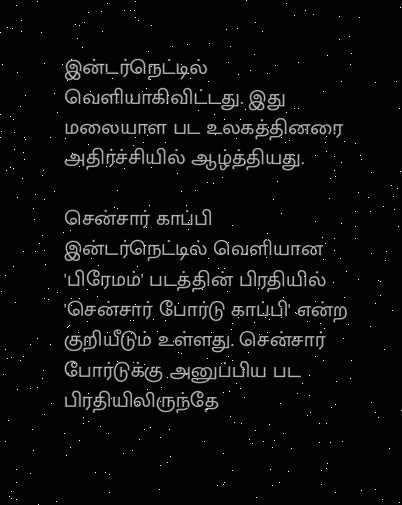இன்டர்நெட்டில் வெளியாகிவிட்டது. இது மலையாள பட உலகத்தினரை அதிர்ச்சியில் ஆழ்த்தியது.

சென்சார் காப்பி
இன்டர்நெட்டில் வெளியான 'பிரேமம்' படத்தின் பிரதியில் 'சென்சார் போர்டு காப்பி' என்ற குறியீடும் உள்ளது. சென்சார் போர்டுக்கு அனுப்பிய பட பிரதியிலிருந்தே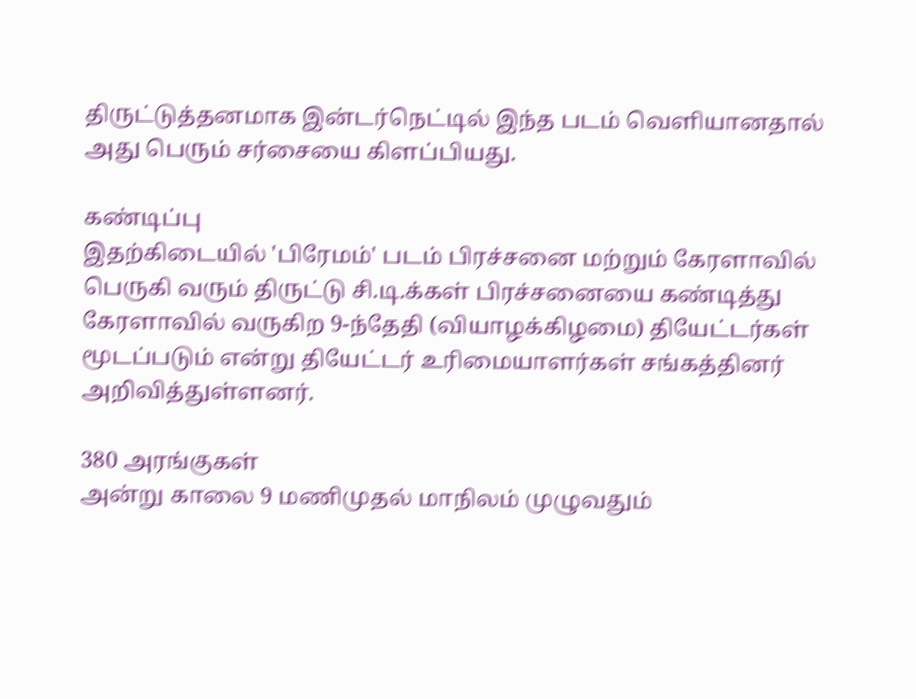திருட்டுத்தனமாக இன்டர்நெட்டில் இந்த படம் வெளியானதால் அது பெரும் சர்சையை கிளப்பியது.

கண்டிப்பு
இதற்கிடையில் 'பிரேமம்' படம் பிரச்சனை மற்றும் கேரளாவில் பெருகி வரும் திருட்டு சி.டி.க்கள் பிரச்சனையை கண்டித்து கேரளாவில் வருகிற 9-ந்தேதி (வியாழக்கிழமை) தியேட்டர்கள் மூடப்படும் என்று தியேட்டர் உரிமையாளர்கள் சங்கத்தினர் அறிவித்துள்ளனர்.

380 அரங்குகள்
அன்று காலை 9 மணிமுதல் மாநிலம் முழுவதும்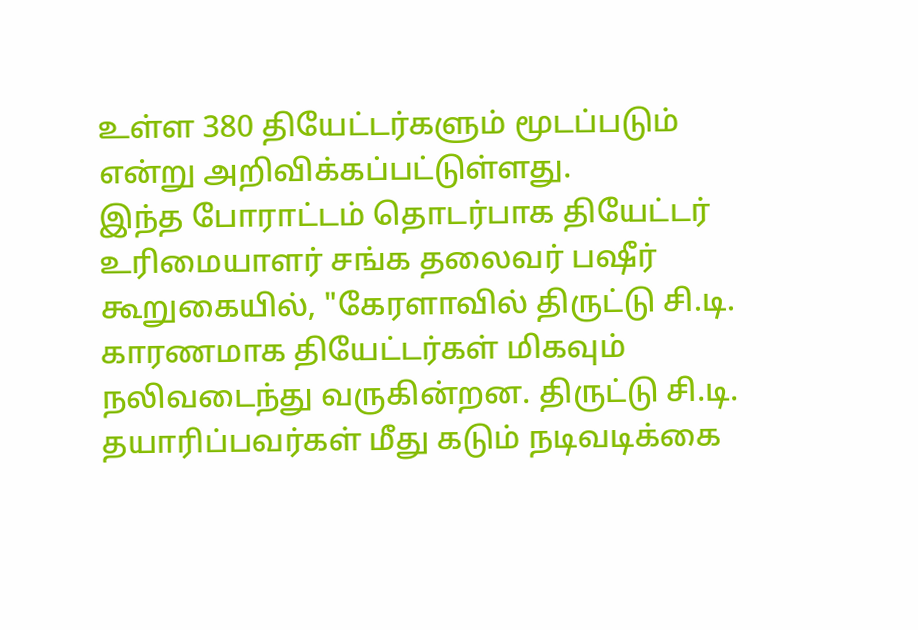உள்ள 380 தியேட்டர்களும் மூடப்படும் என்று அறிவிக்கப்பட்டுள்ளது.
இந்த போராட்டம் தொடர்பாக தியேட்டர் உரிமையாளர் சங்க தலைவர் பஷீர் கூறுகையில், "கேரளாவில் திருட்டு சி.டி. காரணமாக தியேட்டர்கள் மிகவும் நலிவடைந்து வருகின்றன. திருட்டு சி.டி. தயாரிப்பவர்கள் மீது கடும் நடிவடிக்கை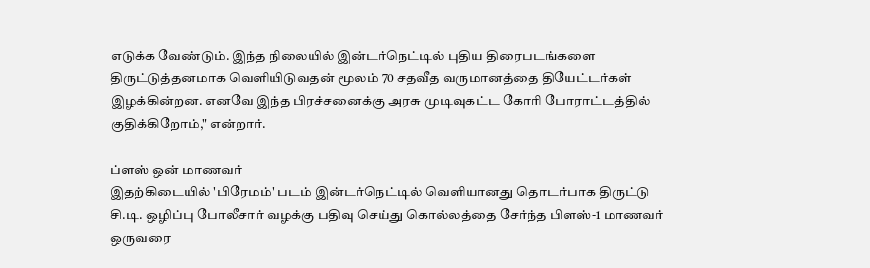எடுக்க வேண்டும். இந்த நிலையில் இன்டர்நெட்டில் புதிய திரைபடங்களை திருட்டுத்தனமாக வெளியிடுவதன் மூலம் 70 சதவீத வருமானத்தை தியேட்டர்கள் இழக்கின்றன. எனவே இந்த பிரச்சனைக்கு அரசு முடிவுகட்ட கோரி போராட்டத்தில் குதிக்கிறோம்," என்றார்.

ப்ளஸ் ஒன் மாணவர்
இதற்கிடையில் 'பிரேமம்' படம் இன்டர்நெட்டில் வெளியானது தொடர்பாக திருட்டு சி.டி. ஒழிப்பு போலீசார் வழக்கு பதிவு செய்து கொல்லத்தை சேர்ந்த பிளஸ்-1 மாணவர் ஒருவரை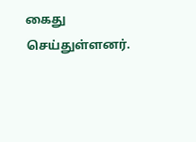கைது செய்துள்ளனர்.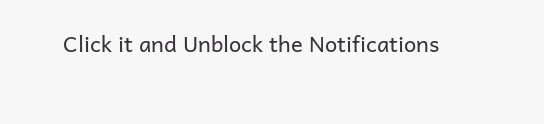Click it and Unblock the Notifications